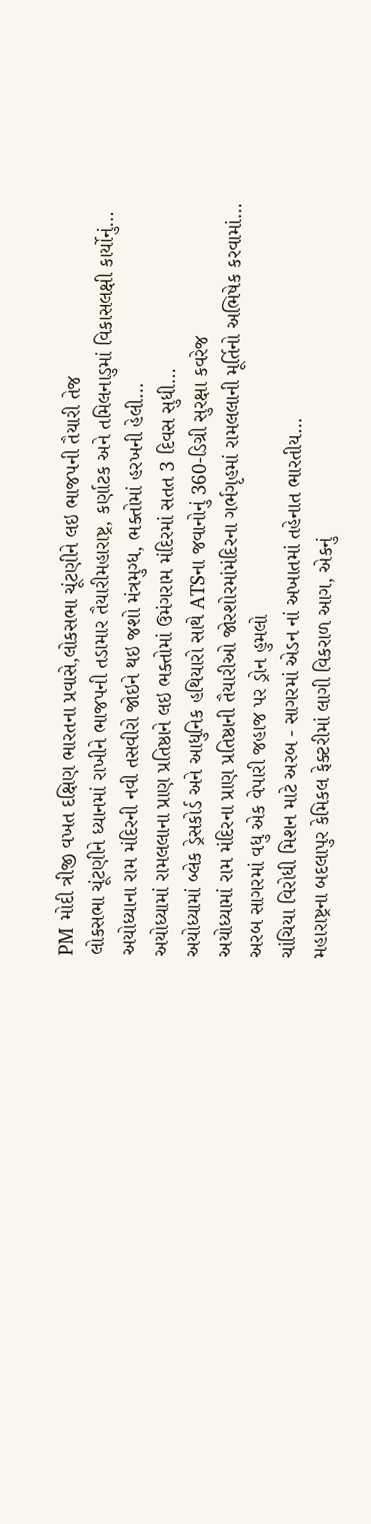PM મોદી ત્રીજી વખત દક્ષિણ ભારતના પ્રવાસે,લોકસભા ચૂંટણીને લઇ ભાજપની તૈયારી તેજ
લોકસભા ચૂંટણીને ધ્યાનમાં રાખીને ભાજપની તડામાર તૈયારીમહારાષ્ટ્ર, કર્ણાટક અને તમિલનાડુમાં વિકાસલક્ષી કાર્યોનું…
અયોધ્યાના રામ મંદિરની નવી તસવીરો જોઇને થઇ જશો મંત્રમુગ્ધ, ભક્તોમાં હરખની હેલી…
અયોધ્યામાં રામલલાના પ્રાણ પ્રતિષ્ઠાને લઇ ભક્તોમાં ઉમંગરામ મંદિરમાં સતત 3 દિવસ સુધી…
અયોધ્યામાં બ્લેક ડ્રેસકોર્ડ અને આધુનિક હથિયારો સાથે ATSના જવાનોનું 360-ડિગ્રી સુરક્ષા કવરેજ
અયોધ્યામાં રામ મંદિરના પ્રાણ પ્રતિષ્ઠાની તૈયારીઓ જોરશોરમાંમંદિરના ગર્ભગૃહમાં રામલલાની મૂર્તિનો અભિષેક કરવામાં…
અરબ સાગરમાં વધુ એક વેપારી જહાજ પર ડ્રોન હુમલો
ચાંચિયા વિરોધી મિશન માટે અરબ - સાગરમાં એડન નાં અખાતમાં તહેનાત ભારતીય…
મહારાષ્ટ્રના બદલાપુર કેમિકલ ફેક્ટરીમાં લાગી વિકરાળ આગ, એકનું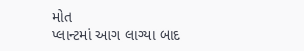મોત
પ્લાન્ટમાં આગ લાગ્યા બાદ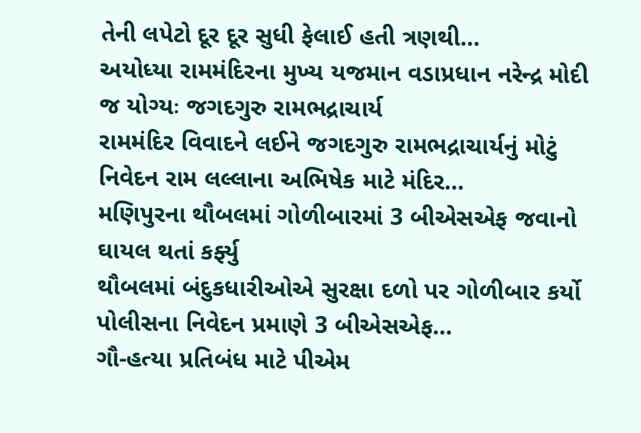તેની લપેટો દૂર દૂર સુધી ફેલાઈ હતી ત્રણથી…
અયોધ્યા રામમંદિરના મુખ્ય યજમાન વડાપ્રધાન નરેન્દ્ર મોદી જ યોગ્યઃ જગદગુરુ રામભદ્રાચાર્ય
રામમંદિર વિવાદને લઈને જગદગુરુ રામભદ્રાચાર્યનું મોટું નિવેદન રામ લલ્લાના અભિષેક માટે મંદિર…
મણિપુરના થૌબલમાં ગોળીબારમાં 3 બીએસએફ જવાનો ઘાયલ થતાં કર્ફ્યુ
થૌબલમાં બંદુકધારીઓએ સુરક્ષા દળો પર ગોળીબાર કર્યો પોલીસના નિવેદન પ્રમાણે 3 બીએસએફ…
ગૌ-હત્યા પ્રતિબંધ માટે પીએમ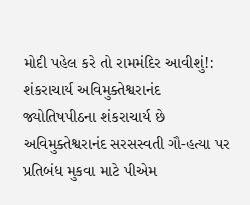મોદી પહેલ કરે તો રામમંદિર આવીશું!: શંકરાચાર્ય અવિમુક્તેશ્વરાનંદ
જ્યોતિષપીઠના શંકરાચાર્ય છે અવિમુક્તેશ્વરાનંદ સરસસ્વતી ગૌ-હત્યા પર પ્રતિબંધ મુકવા માટે પીએમ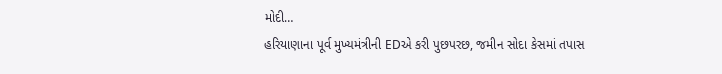મોદી…
હરિયાણાના પૂર્વ મુખ્યમંત્રીની EDએ કરી પુછપરછ, જમીન સોદા કેસમાં તપાસ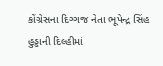કોંગ્રેસના દિગ્ગજ નેતા ભૂપેન્દ્ર સિંહ હુડ્ડાની દિલ્હીમાં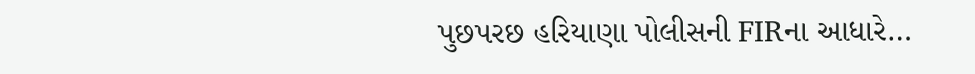પુછપરછ હરિયાણા પોલીસની FIRના આધારે…